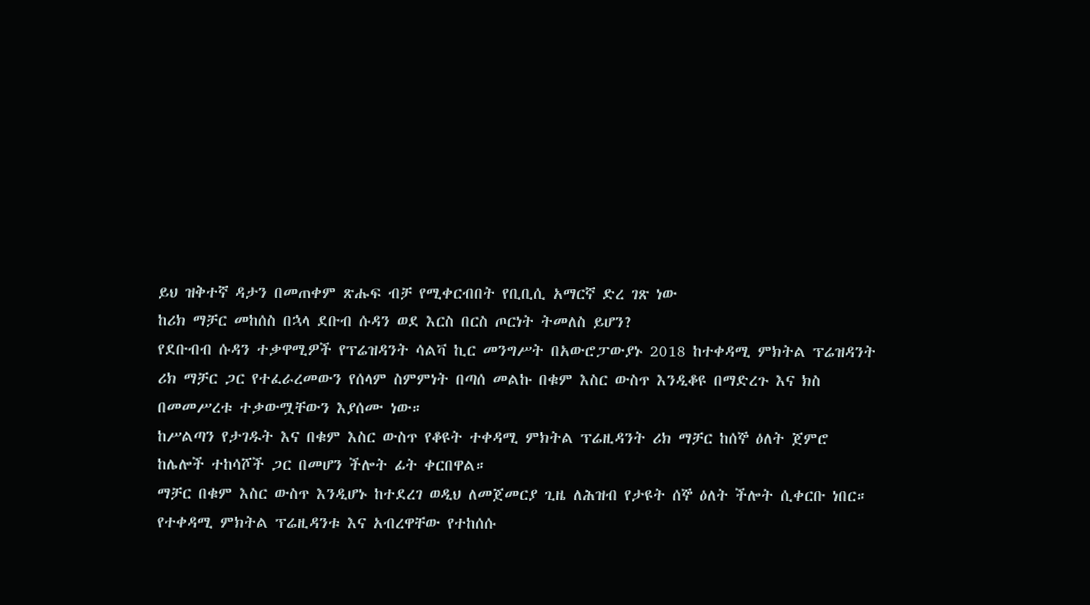ይህ ዝቅተኛ ዳታን በመጠቀም ጽሑፍ ብቻ የሚቀርብበት የቢቢሲ አማርኛ ድረ ገጽ ነው
ከሪክ ማቻር መከሰስ በኋላ ደቡብ ሱዳን ወደ እርስ በርስ ጦርነት ትመለስ ይሆን?
የደቡብብ ሱዳን ተቃዋሚዎች የፕሬዝዳንት ሳልቫ ኪር መንግሥት በአውሮፓውያኑ 2018 ከተቀዳሚ ምክትል ፕሬዝዳንት ሪክ ማቻር ጋር የተፈራረመውን የሰላም ስምምነት በጣሰ መልኩ በቁም እስር ውስጥ እንዲቆዩ በማድረጉ እና ክስ በመመሥረቱ ተቃውሟቸውን እያሰሙ ነው።
ከሥልጣን የታገዱት እና በቁም እስር ውስጥ የቆዩት ተቀዳሚ ምክትል ፕሬዚዳንት ሪክ ማቻር ከሰኞ ዕለት ጀምሮ ከሌሎች ተከሳሾች ጋር በመሆን ችሎት ፊት ቀርበዋል።
ማቻር በቁም እስር ውስጥ እንዲሆኑ ከተደረገ ወዲህ ለመጀመርያ ጊዜ ለሕዝብ የታዩት ሰኞ ዕለት ችሎት ሲቀርቡ ነበር።
የተቀዳሚ ምክትል ፕሬዚዳንቱ እና አብረዋቸው የተከሰሱ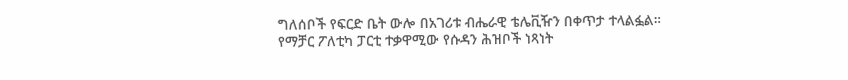ግለሰቦች የፍርድ ቤት ውሎ በአገሪቱ ብሔራዊ ቴሌቪዥን በቀጥታ ተላልፏል።
የማቻር ፖለቲካ ፓርቲ ተቃዋሚው የሱዳን ሕዝቦች ነጻነት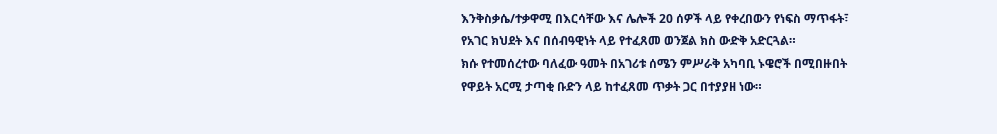እንቅስቃሴ/ተቃዋሚ በእርሳቸው እና ሌሎች 20 ሰዎች ላይ የቀረበውን የነፍስ ማጥፋት፣ የአገር ክህደት እና በሰብዓዊነት ላይ የተፈጸመ ወንጀል ክስ ውድቅ አድርጓል።
ክሱ የተመሰረተው ባለፈው ዓመት በአገሪቱ ሰሜን ምሥራቅ አካባቢ ኑዌሮች በሚበዙበት የዋይት አርሚ ታጣቂ ቡድን ላይ ከተፈጸመ ጥቃት ጋር በተያያዘ ነው።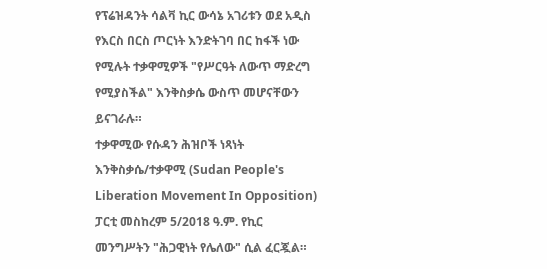የፕሬዝዳንት ሳልቫ ኪር ውሳኔ አገሪቱን ወደ አዲስ የእርስ በርስ ጦርነት እንድትገባ በር ከፋች ነው የሚሉት ተቃዋሚዎች "የሥርዓት ለውጥ ማድረግ የሚያስችል" እንቅስቃሴ ውስጥ መሆናቸውን ይናገራሉ።
ተቃዋሚው የሱዳን ሕዝቦች ነጻነት እንቅስቃሴ/ተቃዋሚ (Sudan People's Liberation Movement In Opposition) ፓርቲ መስከረም 5/2018 ዓ.ም. የኪር መንግሥትን "ሕጋዊነት የሌለው" ሲል ፈርጇል።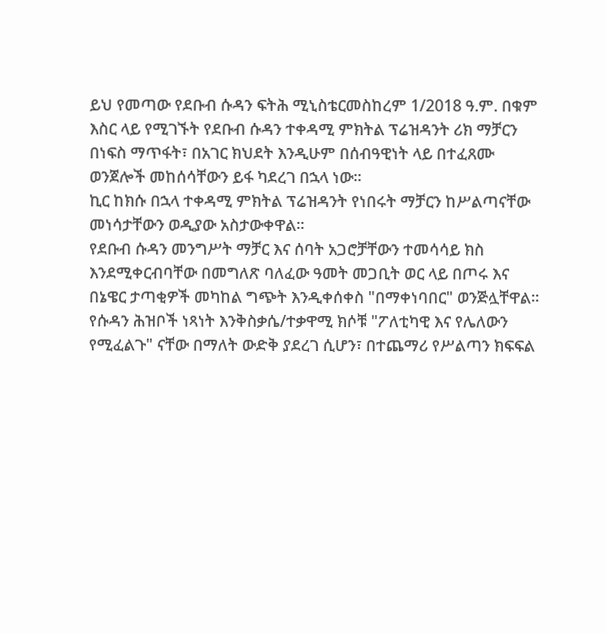ይህ የመጣው የደቡብ ሱዳን ፍትሕ ሚኒስቴርመስከረም 1/2018 ዓ.ም. በቁም እስር ላይ የሚገኙት የደቡብ ሱዳን ተቀዳሚ ምክትል ፕሬዝዳንት ሪክ ማቻርን በነፍስ ማጥፋት፣ በአገር ክህደት እንዲሁም በሰብዓዊነት ላይ በተፈጸሙ ወንጀሎች መከሰሳቸውን ይፋ ካደረገ በኋላ ነው።
ኪር ከክሱ በኋላ ተቀዳሚ ምክትል ፕሬዝዳንት የነበሩት ማቻርን ከሥልጣናቸው መነሳታቸውን ወዲያው አስታውቀዋል።
የደቡብ ሱዳን መንግሥት ማቻር እና ሰባት አጋሮቻቸውን ተመሳሳይ ክስ እንደሚቀርብባቸው በመግለጽ ባለፈው ዓመት መጋቢት ወር ላይ በጦሩ እና በኔዌር ታጣቂዎች መካከል ግጭት እንዲቀሰቀስ "በማቀነባበር" ወንጅሏቸዋል።
የሱዳን ሕዝቦች ነጻነት እንቅስቃሴ/ተቃዋሚ ክሶቹ "ፖለቲካዊ እና የሌለውን የሚፈልጉ" ናቸው በማለት ውድቅ ያደረገ ሲሆን፣ በተጨማሪ የሥልጣን ክፍፍል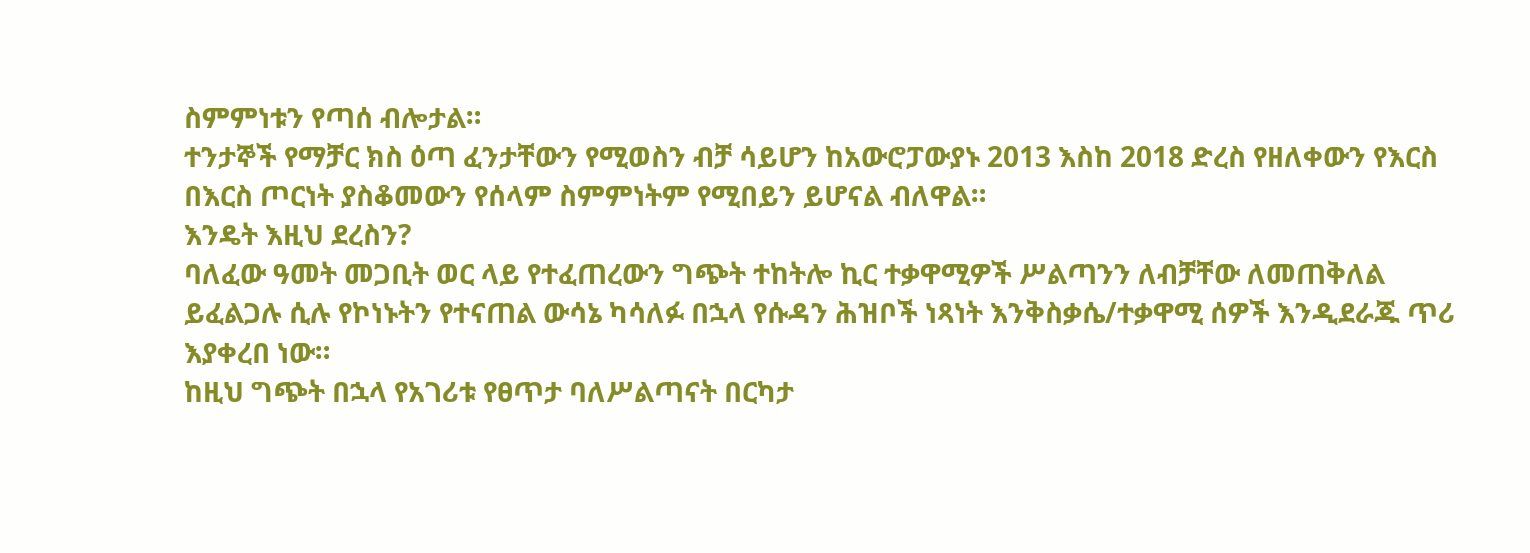ስምምነቱን የጣሰ ብሎታል።
ተንታኞች የማቻር ክስ ዕጣ ፈንታቸውን የሚወስን ብቻ ሳይሆን ከአውሮፓውያኑ 2013 እስከ 2018 ድረስ የዘለቀውን የእርስ በእርስ ጦርነት ያስቆመውን የሰላም ስምምነትም የሚበይን ይሆናል ብለዋል።
እንዴት እዚህ ደረስን?
ባለፈው ዓመት መጋቢት ወር ላይ የተፈጠረውን ግጭት ተከትሎ ኪር ተቃዋሚዎች ሥልጣንን ለብቻቸው ለመጠቅለል ይፈልጋሉ ሲሉ የኮነኑትን የተናጠል ውሳኔ ካሳለፉ በኋላ የሱዳን ሕዝቦች ነጻነት እንቅስቃሴ/ተቃዋሚ ሰዎች እንዲደራጁ ጥሪ እያቀረበ ነው።
ከዚህ ግጭት በኋላ የአገሪቱ የፀጥታ ባለሥልጣናት በርካታ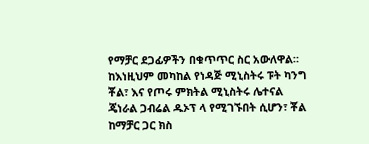የማቻር ደጋፊዎችን በቁጥጥር ስር አውለዋል።
ከእነዚህም መካከል የነዳጅ ሚኒስትሩ ፑት ካንግ ቾል፣ እና የጦሩ ምክትል ሚኒስትሩ ሌተናል ጄነራል ጋብሬል ዱኦፕ ላ የሚገኙበት ሲሆን፣ ቾል ከማቻር ጋር ክስ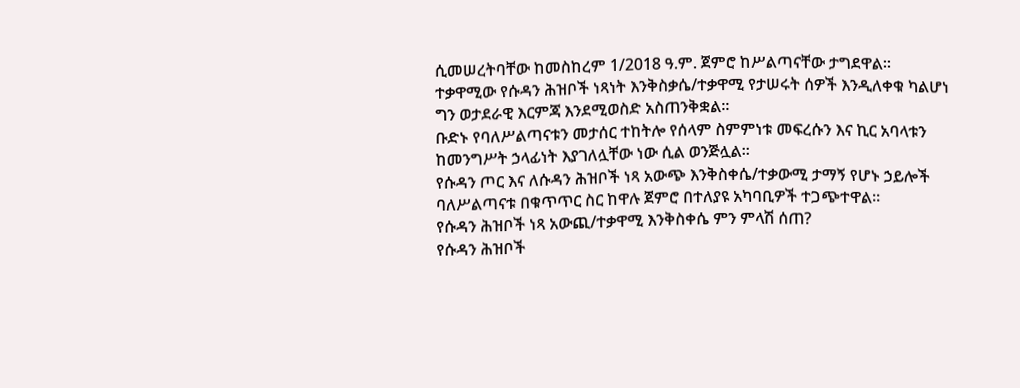ሲመሠረትባቸው ከመስከረም 1/2018 ዓ.ም. ጀምሮ ከሥልጣናቸው ታግደዋል።
ተቃዋሚው የሱዳን ሕዝቦች ነጻነት እንቅስቃሴ/ተቃዋሚ የታሠሩት ሰዎች እንዲለቀቁ ካልሆነ ግን ወታደራዊ እርምጃ እንደሚወስድ አስጠንቅቋል።
ቡድኑ የባለሥልጣናቱን መታሰር ተከትሎ የሰላም ስምምነቱ መፍረሱን እና ኪር አባላቱን ከመንግሥት ኃላፊነት እያገለሏቸው ነው ሲል ወንጅሏል።
የሱዳን ጦር እና ለሱዳን ሕዝቦች ነጻ አውጭ እንቅስቀሴ/ተቃውሚ ታማኝ የሆኑ ኃይሎች ባለሥልጣናቱ በቁጥጥር ስር ከዋሉ ጀምሮ በተለያዩ አካባቢዎች ተጋጭተዋል።
የሱዳን ሕዝቦች ነጻ አውጪ/ተቃዋሚ እንቅስቀሴ ምን ምላሽ ሰጠ?
የሱዳን ሕዝቦች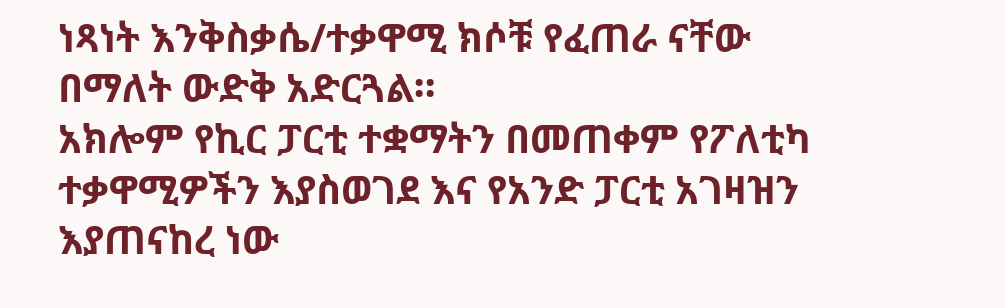ነጻነት እንቅስቃሴ/ተቃዋሚ ክሶቹ የፈጠራ ናቸው በማለት ውድቅ አድርጓል።
አክሎም የኪር ፓርቲ ተቋማትን በመጠቀም የፖለቲካ ተቃዋሚዎችን እያስወገደ እና የአንድ ፓርቲ አገዛዝን እያጠናከረ ነው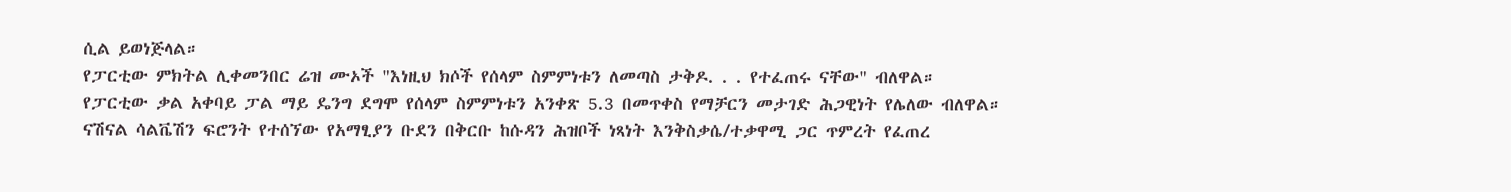ሲል ይወነጅላል።
የፓርቲው ምክትል ሊቀመንበር ሬዝ ሙኦች "እነዚህ ክሶች የሰላም ስምምነቱን ለመጣስ ታቅዶ. . . የተፈጠሩ ናቸው" ብለዋል።
የፓርቲው ቃል አቀባይ ፓል ማይ ዴንግ ደግሞ የሰላም ስምምነቱን አንቀጽ 5.3 በመጥቀስ የማቻርን መታገድ ሕጋዊነት የሌለው ብለዋል።
ናሽናል ሳልቬሽን ፍሮንት የተሰኘው የአማፂያን ቡደን በቅርቡ ከሱዳን ሕዝቦች ነጻነት እንቅስቃሴ/ተቃዋሚ ጋር ጥምረት የፈጠረ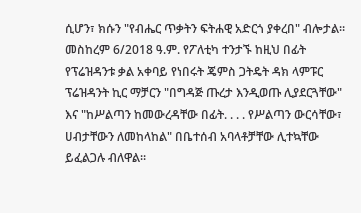ሲሆን፣ ክሱን "የብሔር ጥቃትን ፍትሐዊ አድርጎ ያቀረበ" ብሎታል።
መስከረም 6/2018 ዓ.ም. የፖለቲካ ተንታኙ ከዚህ በፊት የፕሬዝዳንቱ ቃል አቀባይ የነበሩት ጄምስ ጋትዴት ዳክ ላምፑር ፕሬዝዳንት ኪር ማቻርን "በግዳጅ ጡረታ እንዲወጡ ሊያደርጓቸው" እና "ከሥልጣን ከመውረዳቸው በፊት. . . . የሥልጣን ውርሳቸው፣ ሀብታቸውን ለመከላከል" በቤተሰብ አባላቶቻቸው ሊተኳቸው ይፈልጋሉ ብለዋል።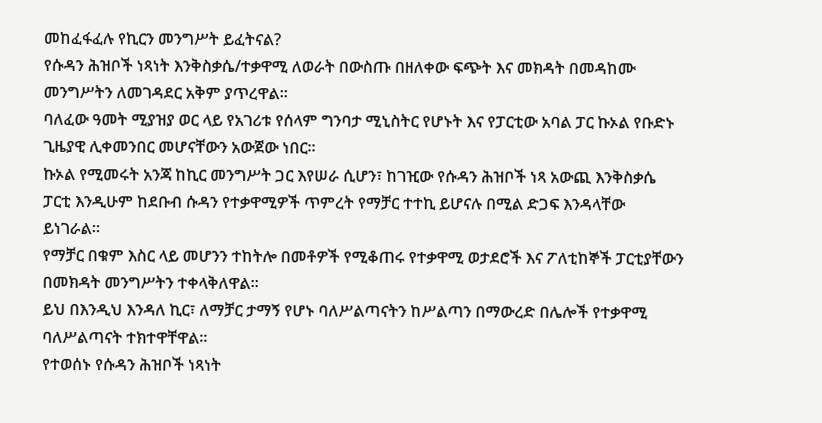መከፈፋፈሉ የኪርን መንግሥት ይፈትናል?
የሱዳን ሕዝቦች ነጻነት እንቅስቃሴ/ተቃዋሚ ለወራት በውስጡ በዘለቀው ፍጭት እና መክዳት በመዳከሙ መንግሥትን ለመገዳደር አቅም ያጥረዋል።
ባለፈው ዓመት ሚያዝያ ወር ላይ የአገሪቱ የሰላም ግንባታ ሚኒስትር የሆኑት እና የፓርቲው አባል ፓር ኩኦል የቡድኑ ጊዜያዊ ሊቀመንበር መሆናቸውን አውጀው ነበር።
ኩኦል የሚመሩት አንጃ ከኪር መንግሥት ጋር እየሠራ ሲሆን፣ ከገዢው የሱዳን ሕዝቦች ነጻ አውጪ እንቅስቃሴ ፓርቲ እንዲሁም ከደቡብ ሱዳን የተቃዋሚዎች ጥምረት የማቻር ተተኪ ይሆናሉ በሚል ድጋፍ እንዳላቸው ይነገራል።
የማቻር በቁም እስር ላይ መሆንን ተከትሎ በመቶዎች የሚቆጠሩ የተቃዋሚ ወታደሮች እና ፖለቲከኞች ፓርቲያቸውን በመክዳት መንግሥትን ተቀላቅለዋል።
ይህ በእንዲህ እንዳለ ኪር፣ ለማቻር ታማኝ የሆኑ ባለሥልጣናትን ከሥልጣን በማውረድ በሌሎች የተቃዋሚ ባለሥልጣናት ተክተዋቸዋል።
የተወሰኑ የሱዳን ሕዝቦች ነጻነት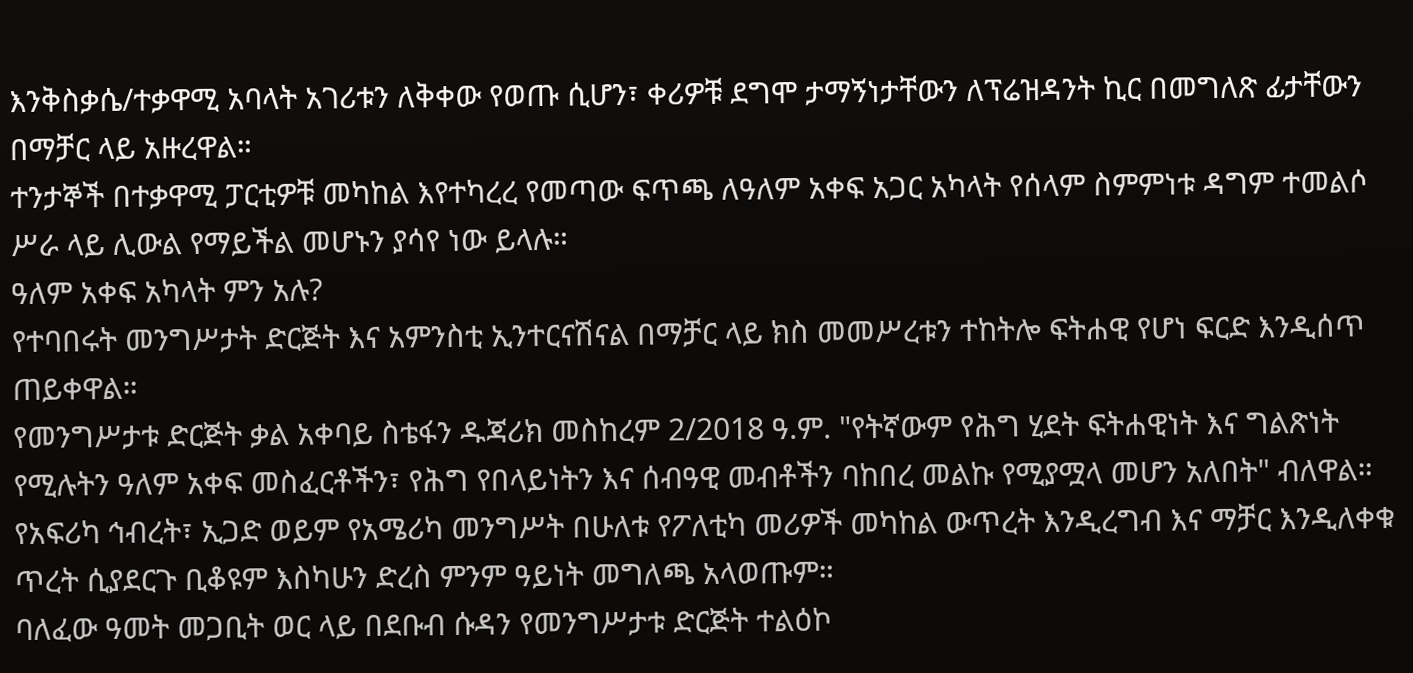እንቅስቃሴ/ተቃዋሚ አባላት አገሪቱን ለቅቀው የወጡ ሲሆን፣ ቀሪዎቹ ደግሞ ታማኝነታቸውን ለፕሬዝዳንት ኪር በመግለጽ ፊታቸውን በማቻር ላይ አዙረዋል።
ተንታኞች በተቃዋሚ ፓርቲዎቹ መካከል እየተካረረ የመጣው ፍጥጫ ለዓለም አቀፍ አጋር አካላት የሰላም ስምምነቱ ዳግም ተመልሶ ሥራ ላይ ሊውል የማይችል መሆኑን ያሳየ ነው ይላሉ።
ዓለም አቀፍ አካላት ምን አሉ?
የተባበሩት መንግሥታት ድርጅት እና አምንስቲ ኢንተርናሽናል በማቻር ላይ ክስ መመሥረቱን ተከትሎ ፍትሐዊ የሆነ ፍርድ እንዲሰጥ ጠይቀዋል።
የመንግሥታቱ ድርጅት ቃል አቀባይ ስቴፋን ዱጃሪክ መስከረም 2/2018 ዓ.ም. "የትኛውም የሕግ ሂደት ፍትሐዊነት እና ግልጽነት የሚሉትን ዓለም አቀፍ መስፈርቶችን፣ የሕግ የበላይነትን እና ሰብዓዊ መብቶችን ባከበረ መልኩ የሚያሟላ መሆን አለበት" ብለዋል።
የአፍሪካ ኅብረት፣ ኢጋድ ወይም የአሜሪካ መንግሥት በሁለቱ የፖለቲካ መሪዎች መካከል ውጥረት እንዲረግብ እና ማቻር እንዲለቀቁ ጥረት ሲያደርጉ ቢቆዩም እስካሁን ድረስ ምንም ዓይነት መግለጫ አላወጡም።
ባለፈው ዓመት መጋቢት ወር ላይ በደቡብ ሱዳን የመንግሥታቱ ድርጅት ተልዕኮ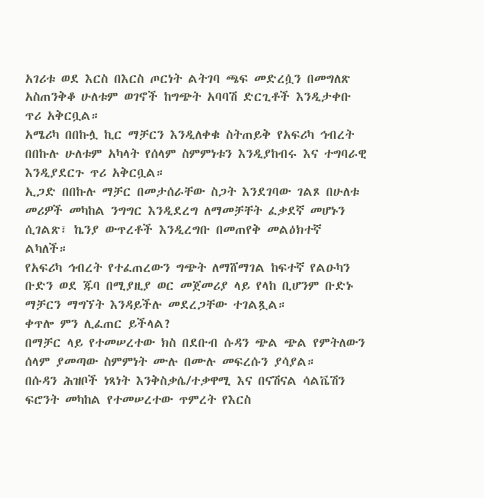አገሪቱ ወደ እርስ በእርስ ጦርነት ልትገባ ጫፍ መድረሷን በመግለጽ አስጠንቅቆ ሁለቱም ወገኖች ከግጭት አባባሽ ድርጊቶች እንዲታቀቡ ጥሪ አቅርቧል።
አሜሪካ በበኩሏ ኪር ማቻርን እንዲለቀቁ ስትጠይቅ የአፍሪካ ኅብረት በበኩሉ ሁለቱም አካላት የሰላም ስምምነቱን እንዲያከብሩ እና ተግባራዊ እንዲያደርጉ ጥሪ አቅርቧል።
ኢጋድ በበኩሉ ማቻር በመታሰራቸው ስጋት እንደገባው ገልጾ በሁለቱ መሪዎች መካከል ንግግር እንዲደረግ ለማመቻቸት ፈቃደኛ መሆኑን ሲገልጽ፣ ኬንያ ውጥረቶች እንዲረግቡ በመጠየቅ መልዕክተኛ ልካለች።
የአፍሪካ ኅብረት የተፈጠረውን ግጭት ለማሸማገል ከፍተኛ የልዑካን ቡድን ወደ ጁባ በሚያዚያ ወር መጀመሪያ ላይ የላከ ቢሆንም ቡድኑ ማቻርን ማግኘት እንዳይችሉ መደረጋቸው ተገልጿል።
ቀጥሎ ምን ሊፈጠር ይችላል?
በማቻር ላይ የተመሠረተው ክስ በደቡብ ሱዳን ጭል ጭል የምትለውን ሰላም ያመጣው ስምምነት ሙሉ በሙሉ መፍረሱን ያሳያል።
በሱዳን ሕዝቦች ነጻነት እንቅስቃሴ/ተቃዋሚ እና በናሽናል ሳልቬሽን ፍሮንት መካከል የተመሠረተው ጥምረት የእርስ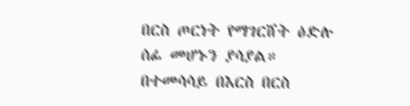በርስ ጦርነት የማገርሸት ዕድሉ ሰፊ መሆኑን ያሳያል።
በተመሳሳይ በእርስ በርስ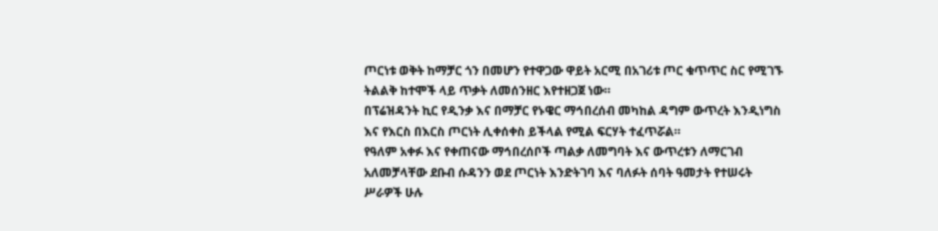ጦርነቱ ወቅት ከማቻር ጎን በመሆን የተዋጋው ዋይት አርሚ በአገሪቱ ጦር ቁጥጥር ስር የሚገኙ ትልልቅ ከተሞች ላይ ጥቃት ለመሰንዘር እየተዘጋጀ ነው።
በፕሬዝዳንት ኪር የዲንቃ እና በማቻር የኑዌር ማኅበረሰብ መካከል ዳግም ውጥረት እንዲነግስ እና የእርስ በእርስ ጦርነት ሊቀሰቀስ ይችላል የሚል ፍርሃት ተፈጥሯል።
የዓለም አቀፉ እና የቀጠናው ማኅበረሰቦች ጣልቃ ለመግባት እና ውጥረቱን ለማርገብ አለመቻላቸው ደቡብ ሱዳንን ወደ ጦርነት እንድትገባ እና ባለፉት ሰባት ዓመታት የተሠሩት ሥራዎች ሁሉ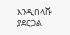እንዲበላሹ ያደርጋል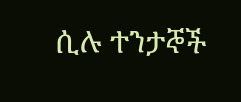ሲሉ ተንታኞች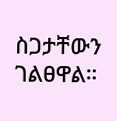ስጋታቸውን ገልፀዋል።